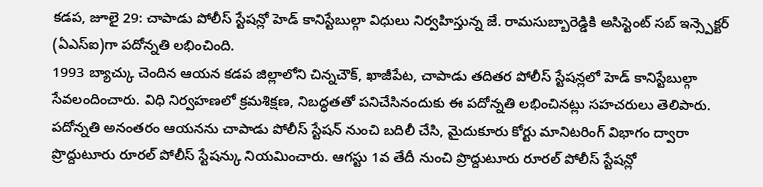కడప, జూలై 29: చాపాడు పోలీస్ స్టేషన్లో హెడ్ కానిస్టేబుల్గా విధులు నిర్వహిస్తున్న జే. రామసుబ్బారెడ్డికి అసిస్టెంట్ సబ్ ఇన్స్పెక్టర్ (ఏఎస్ఐ)గా పదోన్నతి లభించింది.
1993 బ్యాచ్కు చెందిన ఆయన కడప జిల్లాలోని చిన్నచౌక్, ఖాజీపేట, చాపాడు తదితర పోలీస్ స్టేషన్లలో హెడ్ కానిస్టేబుల్గా సేవలందించారు. విధి నిర్వహణలో క్రమశిక్షణ, నిబద్ధతతో పనిచేసినందుకు ఈ పదోన్నతి లభించినట్లు సహచరులు తెలిపారు.
పదోన్నతి అనంతరం ఆయనను చాపాడు పోలీస్ స్టేషన్ నుంచి బదిలీ చేసి, మైదుకూరు కోర్టు మానిటరింగ్ విభాగం ద్వారా ప్రొద్దుటూరు రూరల్ పోలీస్ స్టేషన్కు నియమించారు. ఆగస్టు 1వ తేదీ నుంచి ప్రొద్దుటూరు రూరల్ పోలీస్ స్టేషన్లో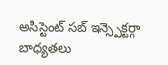అసిస్టెంట్ సబ్ ఇన్స్పెక్టర్గా బాధ్యతలు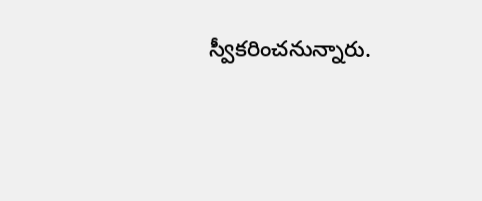స్వీకరించనున్నారు.